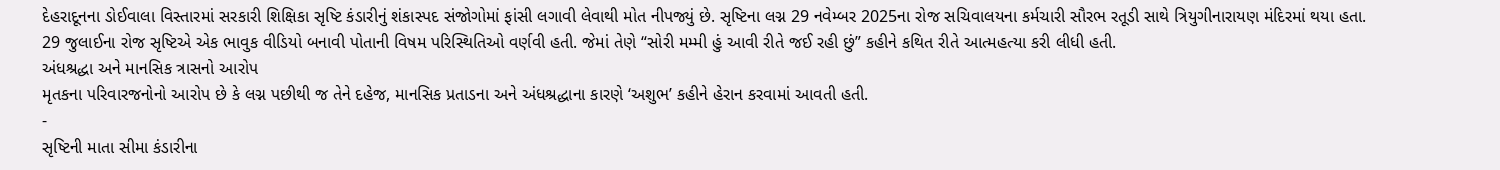દેહરાદૂનના ડોઈવાલા વિસ્તારમાં સરકારી શિક્ષિકા સૃષ્ટિ કંડારીનું શંકાસ્પદ સંજોગોમાં ફાંસી લગાવી લેવાથી મોત નીપજ્યું છે. સૃષ્ટિના લગ્ન 29 નવેમ્બર 2025ના રોજ સચિવાલયના કર્મચારી સૌરભ રતૂડી સાથે ત્રિયુગીનારાયણ મંદિરમાં થયા હતા. 29 જુલાઈના રોજ સૃષ્ટિએ એક ભાવુક વીડિયો બનાવી પોતાની વિષમ પરિસ્થિતિઓ વર્ણવી હતી. જેમાં તેણે “સોરી મમ્મી હું આવી રીતે જઈ રહી છું” કહીને કથિત રીતે આત્મહત્યા કરી લીધી હતી.
અંધશ્રદ્ધા અને માનસિક ત્રાસનો આરોપ
મૃતકના પરિવારજનોનો આરોપ છે કે લગ્ન પછીથી જ તેને દહેજ, માનસિક પ્રતાડના અને અંધશ્રદ્ધાના કારણે ‘અશુભ’ કહીને હેરાન કરવામાં આવતી હતી.
-
સૃષ્ટિની માતા સીમા કંડારીના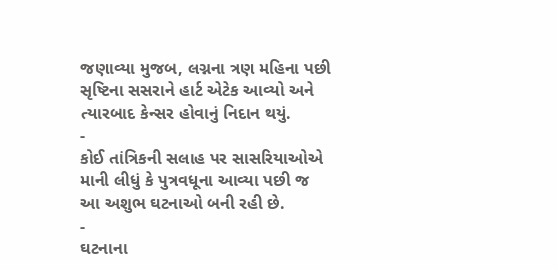જણાવ્યા મુજબ, લગ્નના ત્રણ મહિના પછી સૃષ્ટિના સસરાને હાર્ટ એટેક આવ્યો અને ત્યારબાદ કેન્સર હોવાનું નિદાન થયું.
-
કોઈ તાંત્રિકની સલાહ પર સાસરિયાઓએ માની લીધું કે પુત્રવધૂના આવ્યા પછી જ આ અશુભ ઘટનાઓ બની રહી છે.
-
ઘટનાના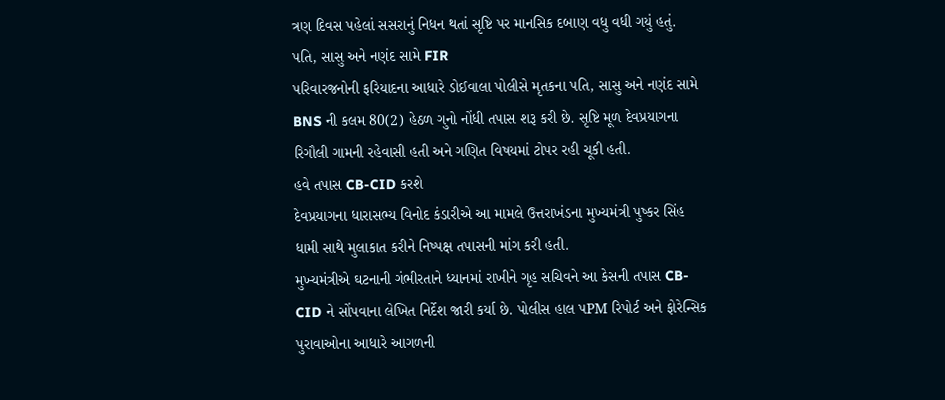ત્રણ દિવસ પહેલાં સસરાનું નિધન થતાં સૃષ્ટિ પર માનસિક દબાણ વધુ વધી ગયું હતું.
પતિ, સાસુ અને નણંદ સામે FIR
પરિવારજનોની ફરિયાદના આધારે ડોઈવાલા પોલીસે મૃતકના પતિ, સાસુ અને નણંદ સામે BNS ની કલમ 80(2) હેઠળ ગુનો નોંધી તપાસ શરૂ કરી છે. સૃષ્ટિ મૂળ દેવપ્રયાગના રિગૌલી ગામની રહેવાસી હતી અને ગણિત વિષયમાં ટોપર રહી ચૂકી હતી.
હવે તપાસ CB-CID કરશે
દેવપ્રયાગના ધારાસભ્ય વિનોદ કંડારીએ આ મામલે ઉત્તરાખંડના મુખ્યમંત્રી પુષ્કર સિંહ ધામી સાથે મુલાકાત કરીને નિષ્પક્ષ તપાસની માંગ કરી હતી.
મુખ્યમંત્રીએ ઘટનાની ગંભીરતાને ધ્યાનમાં રાખીને ગૃહ સચિવને આ કેસની તપાસ CB-CID ને સોંપવાના લેખિત નિર્દેશ જારી કર્યા છે. પોલીસ હાલ પPM રિપોર્ટ અને ફોરેન્સિક પુરાવાઓના આધારે આગળની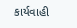કાર્યવાહી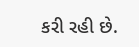કરી રહી છે.